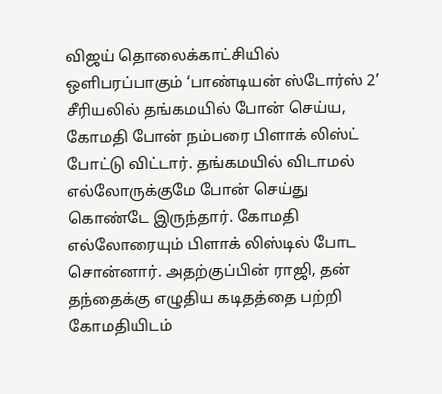விஜய் தொலைக்காட்சியில் ஒளிபரப்பாகும் ‘பாண்டியன் ஸ்டோர்ஸ் 2’ சீரியலில் தங்கமயில் போன் செய்ய, கோமதி போன் நம்பரை பிளாக் லிஸ்ட் போட்டு விட்டார். தங்கமயில் விடாமல் எல்லோருக்குமே போன் செய்து கொண்டே இருந்தார். கோமதி எல்லோரையும் பிளாக் லிஸ்டில் போட சொன்னார். அதற்குப்பின் ராஜி, தன் தந்தைக்கு எழுதிய கடிதத்தை பற்றி கோமதியிடம்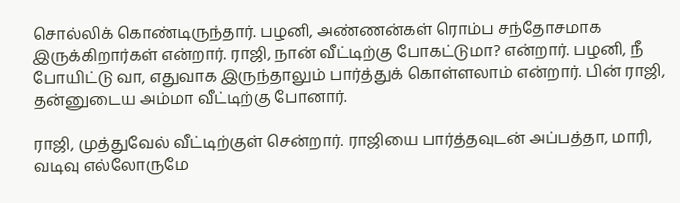சொல்லிக் கொண்டிருந்தார். பழனி, அண்ணன்கள் ரொம்ப சந்தோசமாக இருக்கிறார்கள் என்றார். ராஜி, நான் வீட்டிற்கு போகட்டுமா? என்றார். பழனி, நீ போயிட்டு வா, எதுவாக இருந்தாலும் பார்த்துக் கொள்ளலாம் என்றார். பின் ராஜி, தன்னுடைய அம்மா வீட்டிற்கு போனார்.

ராஜி, முத்துவேல் வீட்டிற்குள் சென்றார். ராஜியை பார்த்தவுடன் அப்பத்தா, மாரி, வடிவு எல்லோருமே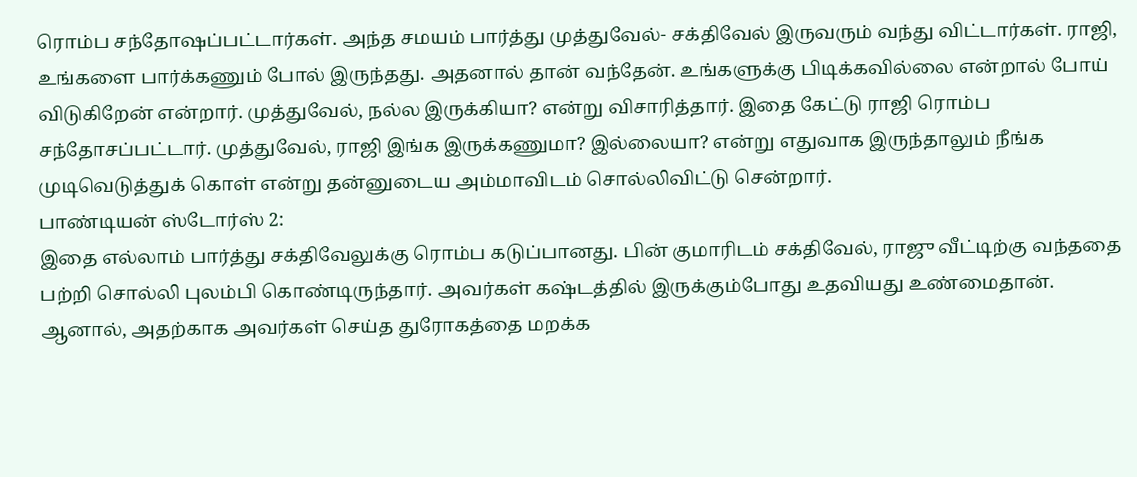ரொம்ப சந்தோஷப்பட்டார்கள். அந்த சமயம் பார்த்து முத்துவேல்- சக்திவேல் இருவரும் வந்து விட்டார்கள். ராஜி, உங்களை பார்க்கணும் போல் இருந்தது. அதனால் தான் வந்தேன். உங்களுக்கு பிடிக்கவில்லை என்றால் போய் விடுகிறேன் என்றார். முத்துவேல், நல்ல இருக்கியா? என்று விசாரித்தார். இதை கேட்டு ராஜி ரொம்ப சந்தோசப்பட்டார். முத்துவேல், ராஜி இங்க இருக்கணுமா? இல்லையா? என்று எதுவாக இருந்தாலும் நீங்க முடிவெடுத்துக் கொள் என்று தன்னுடைய அம்மாவிடம் சொல்லிவிட்டு சென்றார்.
பாண்டியன் ஸ்டோர்ஸ் 2:
இதை எல்லாம் பார்த்து சக்திவேலுக்கு ரொம்ப கடுப்பானது. பின் குமாரிடம் சக்திவேல், ராஜு வீட்டிற்கு வந்ததை பற்றி சொல்லி புலம்பி கொண்டிருந்தார். அவர்கள் கஷ்டத்தில் இருக்கும்போது உதவியது உண்மைதான். ஆனால், அதற்காக அவர்கள் செய்த துரோகத்தை மறக்க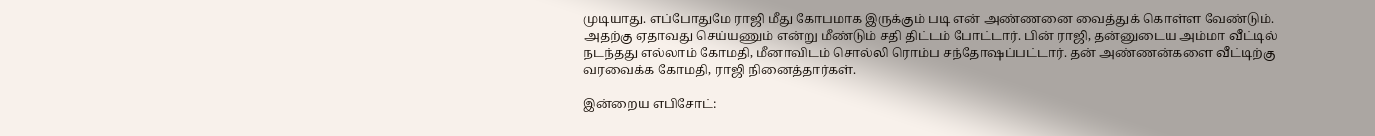முடியாது. எப்போதுமே ராஜி மீது கோபமாக இருக்கும் படி என் அண்ணனை வைத்துக் கொள்ள வேண்டும். அதற்கு ஏதாவது செய்யணும் என்று மீண்டும் சதி திட்டம் போட்டார். பின் ராஜி, தன்னுடைய அம்மா வீட்டில் நடந்தது எல்லாம் கோமதி, மீனாவிடம் சொல்லி ரொம்ப சந்தோஷப்பட்டார். தன் அண்ணன்களை வீட்டிற்கு வரவைக்க கோமதி, ராஜி நினைத்தார்கள்.

இன்றைய எபிசோட்: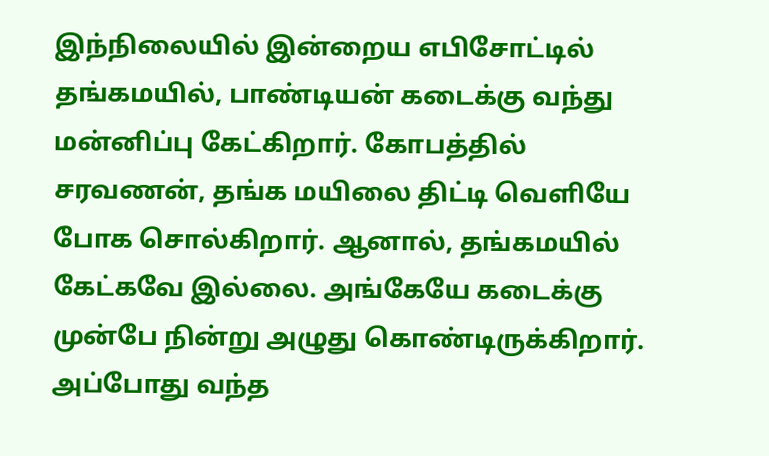இந்நிலையில் இன்றைய எபிசோட்டில் தங்கமயில், பாண்டியன் கடைக்கு வந்து மன்னிப்பு கேட்கிறார். கோபத்தில் சரவணன், தங்க மயிலை திட்டி வெளியே போக சொல்கிறார். ஆனால், தங்கமயில் கேட்கவே இல்லை. அங்கேயே கடைக்கு முன்பே நின்று அழுது கொண்டிருக்கிறார். அப்போது வந்த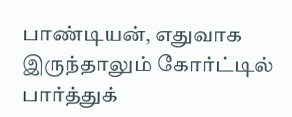பாண்டியன், எதுவாக இருந்தாலும் கோர்ட்டில் பார்த்துக்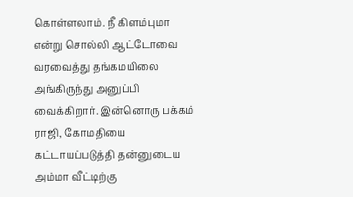கொள்ளலாம். நீ கிளம்புமா என்று சொல்லி ஆட்டோவை வரவைத்து தங்கமயிலை அங்கிருந்து அனுப்பி வைக்கிறார். இன்னொரு பக்கம் ராஜி, கோமதியை கட்டாயப்படுத்தி தன்னுடைய அம்மா வீட்டிற்கு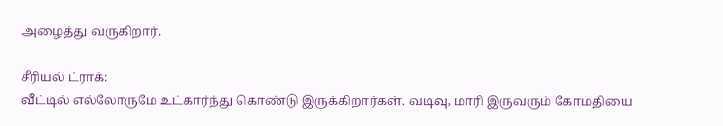அழைத்து வருகிறார்.

சீரியல் ட்ராக்:
வீட்டில் எல்லோருமே உட்கார்ந்து கொண்டு இருக்கிறார்கள். வடிவு, மாரி இருவரும் கோமதியை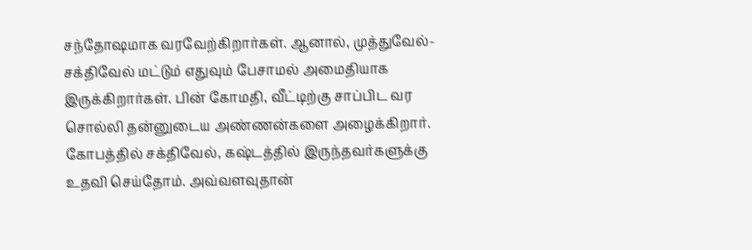சந்தோஷமாக வரவேற்கிறார்கள். ஆனால், முத்துவேல்- சக்திவேல் மட்டும் எதுவும் பேசாமல் அமைதியாக இருக்கிறார்கள். பின் கோமதி, வீட்டிற்கு சாப்பிட வர சொல்லி தன்னுடைய அண்ணன்களை அழைக்கிறார். கோபத்தில் சக்திவேல், கஷ்டத்தில் இருந்தவர்களுக்கு உதவி செய்தோம். அவ்வளவுதான்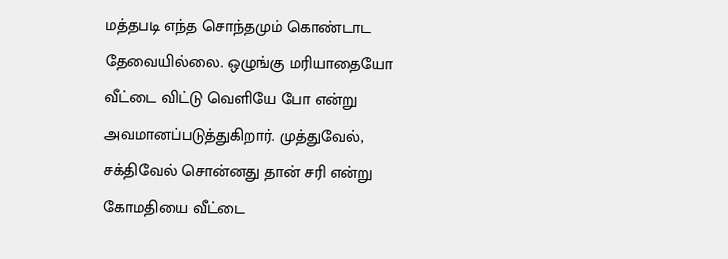மத்தபடி எந்த சொந்தமும் கொண்டாட தேவையில்லை. ஒழுங்கு மரியாதையோ வீட்டை விட்டு வெளியே போ என்று அவமானப்படுத்துகிறார். முத்துவேல், சக்திவேல் சொன்னது தான் சரி என்று கோமதியை வீட்டை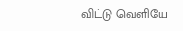விட்டு வெளியே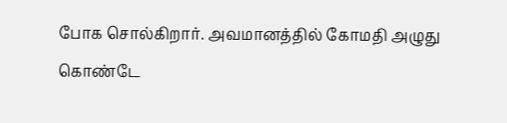போக சொல்கிறார். அவமானத்தில் கோமதி அழுது கொண்டே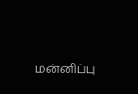மன்னிப்பு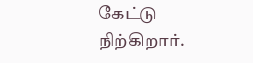கேட்டு நிற்கிறார்.